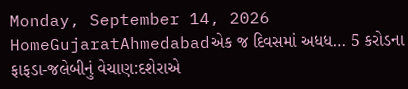Monday, September 14, 2026
HomeGujaratAhmedabadએક જ દિવસમાં અધધ… 5 કરોડના ફાફડા-જલેબીનું વેચાણ:દશેરાએ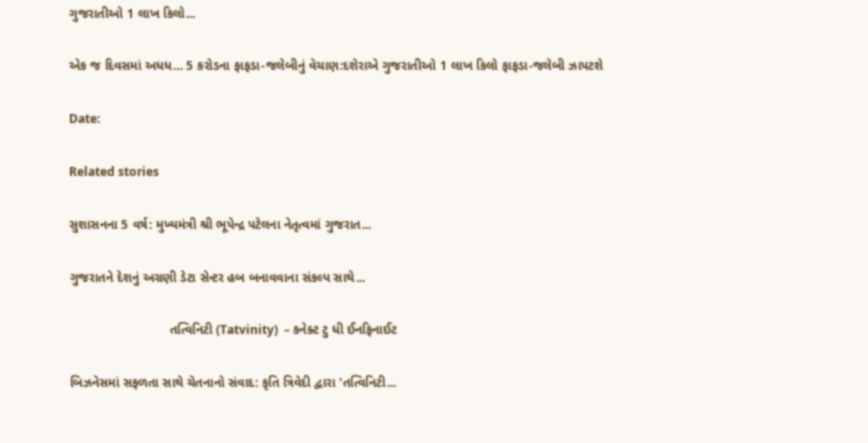ગુજરાતીઓ 1 લાખ કિલો...

એક જ દિવસમાં અધધ… 5 કરોડના ફાફડા-જલેબીનું વેચાણ:દશેરાએ ગુજરાતીઓ 1 લાખ કિલો ફાફડા-જલેબી ઝાપટશે

Date:

Related stories

સુશાસનના 5 વર્ષ: મુખ્યમંત્રી શ્રી ભૂપેન્દ્ર પટેલના નેતૃત્વમાં ગુજરાત...

ગુજરાતને દેશનું અગ્રણી ડેટા સેન્ટર હબ બનાવવાના સંકલ્પ સાથે...

                            તત્વિનિટી (Tatvinity)  – કનેક્ટ ટુ ધી ઈનફિનાઈટ

બિઝનેસમાં સફળતા સાથે ચેતનાનો સંવાદ: કૃતિ ત્રિવેદી દ્વારા 'તત્વિનિટી...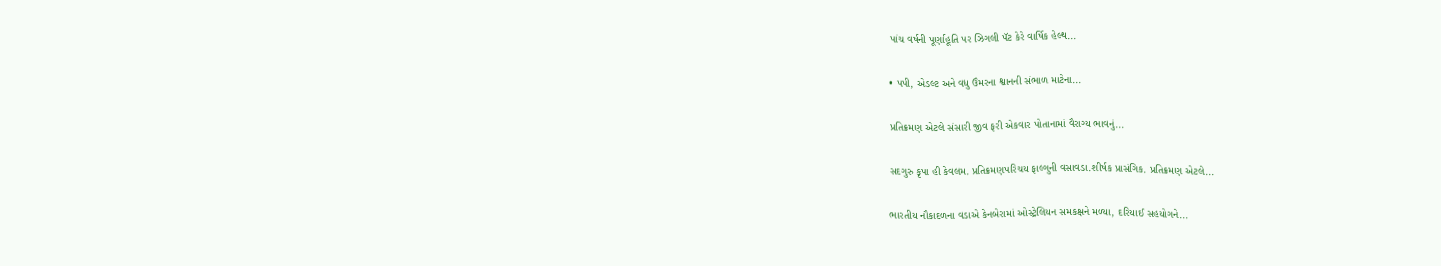પાંચ વર્ષની પૂર્ણાહૂતિ પર ઝિગલી પૅટ કેરે વાર્ષિક હેલ્થ...

• પપી, એડલ્ટ અને વધુ ઉંમરના શ્વાનની સંભાળ માટેના...

પ્રતિક્રમણ એટલે સંસારી જીવ ફરી એકવાર પોતાનામાં વૈરાગ્ય ભાવનું...

સદગુરુ કૃપા હી કેવલમ. પ્રતિક્રમણપરિચય ફાલ્ગુની વસાવડા.શીર્ષક પ્રાસંગિક. પ્રતિક્રમણ એટલે...

ભારતીય નૌકાદળના વડાએ કેનબેરામાં ઓસ્ટ્રેલિયન સમકક્ષને મળ્યા, દરિયાઈ સહયોગને...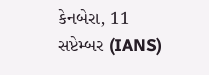કેનબેરા, 11 સપ્ટેમ્બર (IANS)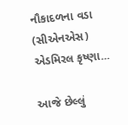નૌકાદળના વડા (સીએનએસ) એડમિરલ કૃષ્ણા...

આજે છેલ્લું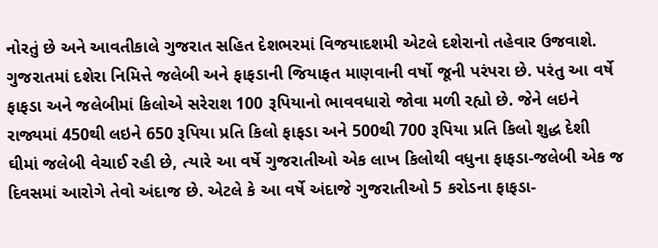નોરતું છે અને આવતીકાલે ગુજરાત સહિત દેશભરમાં વિજયાદશમી એટલે દશેરાનો તહેવાર ઉજવાશે. ગુજરાતમાં દશેરા નિમિત્તે જલેબી અને ફાફડાની જિયાફત માણવાની વર્ષો જૂની પરંપરા છે. પરંતુ આ વર્ષે ફાફડા અને જલેબીમાં કિલોએ સરેરાશ 100 રૂપિયાનો ભાવવધારો જોવા મળી રહ્યો છે. જેને લઇને રાજ્યમાં 450થી લઇને 650 રૂપિયા પ્રતિ કિલો ફાફડા અને 500થી 700 રૂપિયા પ્રતિ કિલો શુદ્ધ દેશી ઘીમાં જલેબી વેચાઈ રહી છે, ત્યારે આ વર્ષે ગુજરાતીઓ એક લાખ કિલોથી વધુના ફાફડા-જલેબી એક જ દિવસમાં આરોગે તેવો અંદાજ છે. એટલે કે આ વર્ષે અંદાજે ગુજરાતીઓ 5 કરોડના ફાફડા-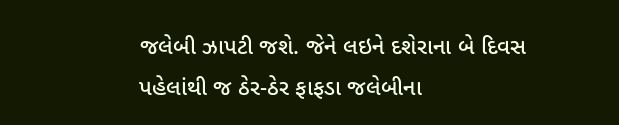જલેબી ઝાપટી જશે. જેને લઇને દશેરાના બે દિવસ પહેલાંથી જ ઠેર-ઠેર ફાફડા જલેબીના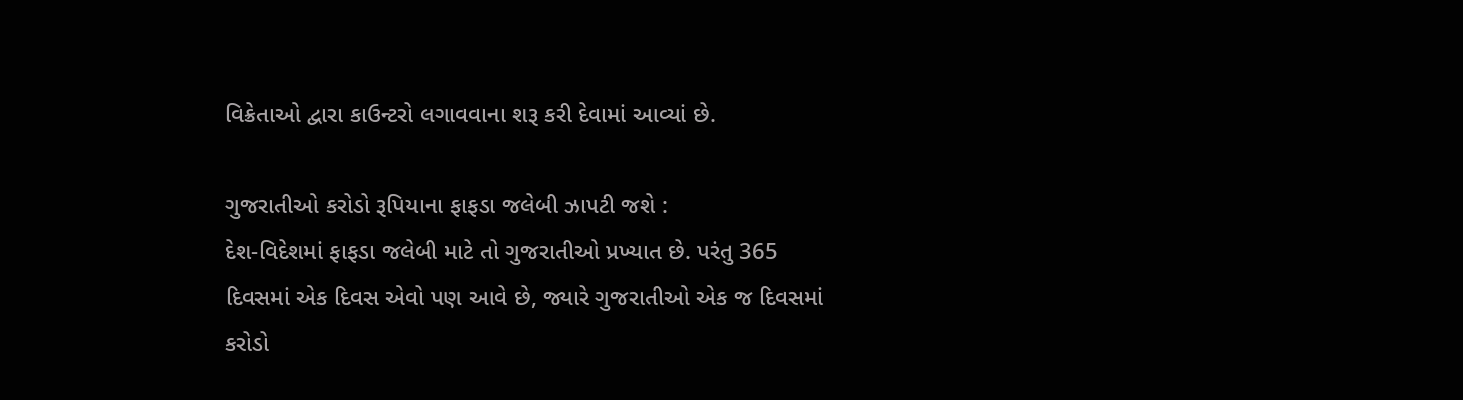વિક્રેતાઓ દ્વારા કાઉન્ટરો લગાવવાના શરૂ કરી દેવામાં આવ્યાં છે.

ગુજરાતીઓ કરોડો રૂપિયાના ફાફડા જલેબી ઝાપટી જશે :
દેશ-વિદેશમાં ફાફડા જલેબી માટે તો ગુજરાતીઓ પ્રખ્યાત છે. પરંતુ 365 દિવસમાં એક દિવસ એવો પણ આવે છે, જ્યારે ગુજરાતીઓ એક જ દિવસમાં કરોડો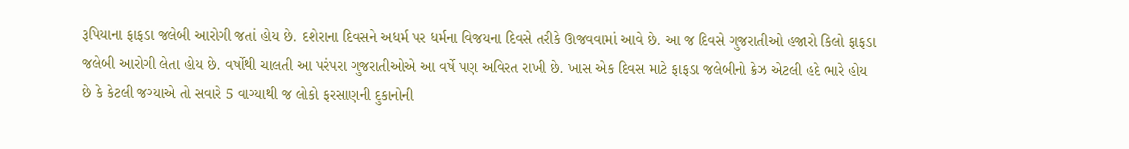રૂપિયાના ફાફડા જલેબી આરોગી જતાં હોય છે. દશેરાના દિવસને અધર્મ પર ધર્મના વિજયના દિવસે તરીકે ઊજવવામાં આવે છે. આ જ દિવસે ગુજરાતીઓ હજારો કિલો ફાફડા જલેબી આરોગી લેતા હોય છે. વર્ષોથી ચાલતી આ પરંપરા ગુજરાતીઓએ આ વર્ષે પણ અવિરત રાખી છે. ખાસ એક દિવસ માટે ફાફડા જલેબીનો ક્રેઝ એટલી હદે ભારે હોય છે કે કેટલી જગ્યાએ તો સવારે 5 વાગ્યાથી જ લોકો ફરસાણની દુકાનોની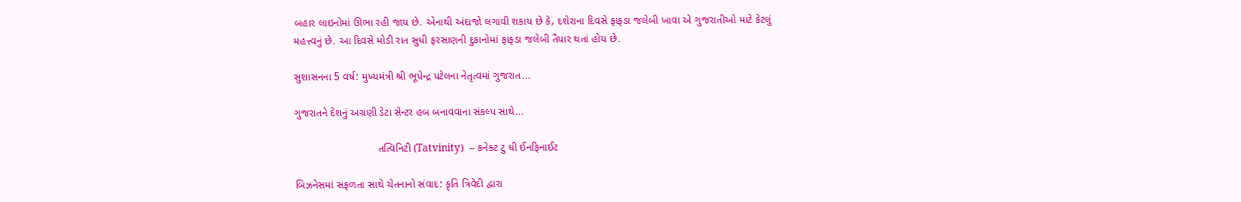બહાર લાઇનોમાં ઊભા રહી જાય છે. એનાથી અંદાજો લગાવી શકાય છે કે, દશેરાના દિવસે ફાફડા જલેબી ખાવા એ ગુજરાતીઓ માટે કેટલું મહત્ત્વનું છે. આ દિવસે મોડી રાત સુધી ફરસાણની દુકાનોમાં ફાફડા જલેબી તૈયાર થતાં હોય છે.

સુશાસનના 5 વર્ષ: મુખ્યમંત્રી શ્રી ભૂપેન્દ્ર પટેલના નેતૃત્વમાં ગુજરાત...

ગુજરાતને દેશનું અગ્રણી ડેટા સેન્ટર હબ બનાવવાના સંકલ્પ સાથે...

                            તત્વિનિટી (Tatvinity)  – કનેક્ટ ટુ ધી ઈનફિનાઈટ

બિઝનેસમાં સફળતા સાથે ચેતનાનો સંવાદ: કૃતિ ત્રિવેદી દ્વારા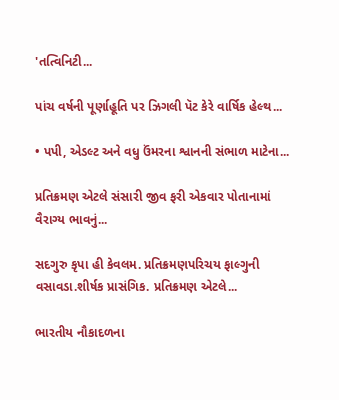'તત્વિનિટી...

પાંચ વર્ષની પૂર્ણાહૂતિ પર ઝિગલી પૅટ કેરે વાર્ષિક હેલ્થ...

• પપી, એડલ્ટ અને વધુ ઉંમરના શ્વાનની સંભાળ માટેના...

પ્રતિક્રમણ એટલે સંસારી જીવ ફરી એકવાર પોતાનામાં વૈરાગ્ય ભાવનું...

સદગુરુ કૃપા હી કેવલમ. પ્રતિક્રમણપરિચય ફાલ્ગુની વસાવડા.શીર્ષક પ્રાસંગિક. પ્રતિક્રમણ એટલે...

ભારતીય નૌકાદળના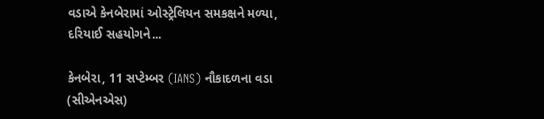વડાએ કેનબેરામાં ઓસ્ટ્રેલિયન સમકક્ષને મળ્યા, દરિયાઈ સહયોગને...

કેનબેરા, 11 સપ્ટેમ્બર (IANS) નૌકાદળના વડા (સીએનએસ)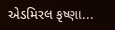એડમિરલ કૃષ્ણા...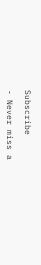Subscribe

- Never miss a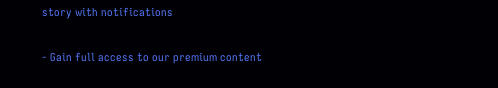story with notifications

- Gain full access to our premium content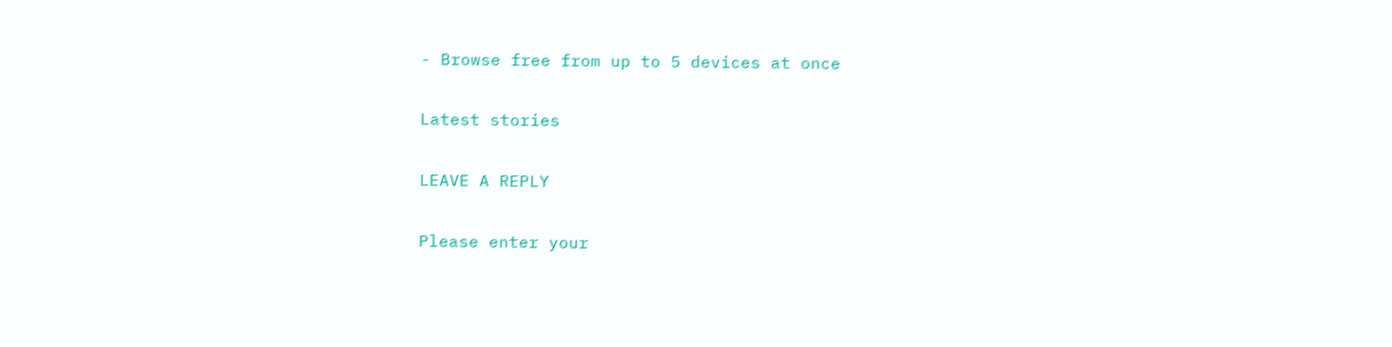- Browse free from up to 5 devices at once

Latest stories

LEAVE A REPLY

Please enter your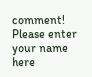comment!
Please enter your name here